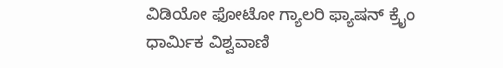ವಿಡಿಯೋ ಫೋಟೋ ಗ್ಯಾಲರಿ ಫ್ಯಾಷನ್ ಕ್ರೈಂ ಧಾರ್ಮಿಕ ವಿಶ್ವವಾಣಿ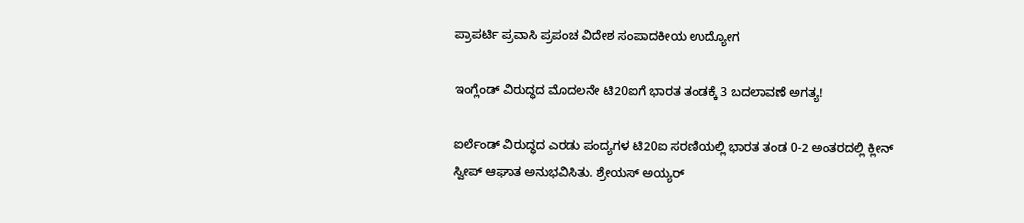ಪ್ರಾಪರ್ಟಿ ಪ್ರವಾಸಿ ಪ್ರಪಂಚ ವಿದೇಶ ಸಂಪಾದಕೀಯ ಉದ್ಯೋಗ

ಇಂಗ್ಲೆಂಡ್‌ ವಿರುದ್ಧದ ಮೊದಲನೇ ಟಿ20ಐಗೆ ಭಾರತ ತಂಡಕ್ಕೆ 3 ಬದಲಾವಣೆ ಅಗತ್ಯ!

ಐರ್ಲೆಂಡ್‌ ವಿರುದ್ಧದ ಎರಡು ಪಂದ್ಯಗಳ ಟಿ20ಐ ಸರಣಿಯಲ್ಲಿ ಭಾರತ ತಂಡ 0-2 ಅಂತರದಲ್ಲಿ ಕ್ಲೀನ್‌ ಸ್ವೀಪ್‌ ಆಘಾತ ಅನುಭವಿಸಿತು. ಶ್ರೇಯಸ್‌ ಅಯ್ಯರ್‌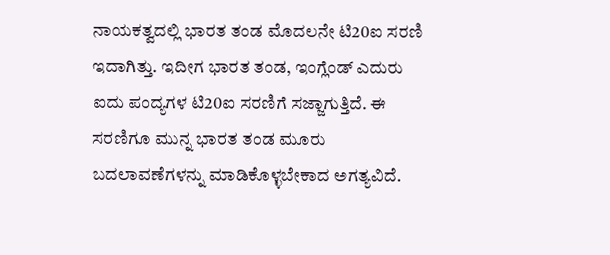ನಾಯಕತ್ವದಲ್ಲಿ ಭಾರತ ತಂಡ ಮೊದಲನೇ ಟಿ20ಐ ಸರಣಿ ಇದಾಗಿತ್ತು. ಇದೀಗ ಭಾರತ ತಂಡ, ಇಂಗ್ಲೆಂಡ್‌ ಎದುರು ಐದು ಪಂದ್ಯಗಳ ಟಿ20ಐ ಸರಣಿಗೆ ಸಜ್ಜಾಗುತ್ತಿದೆ. ಈ ಸರಣಿಗೂ ಮುನ್ನ ಭಾರತ ತಂಡ ಮೂರು ಬದಲಾವಣೆಗಳನ್ನು ಮಾಡಿಕೊಳ್ಳಬೇಕಾದ ಅಗತ್ಯವಿದೆ.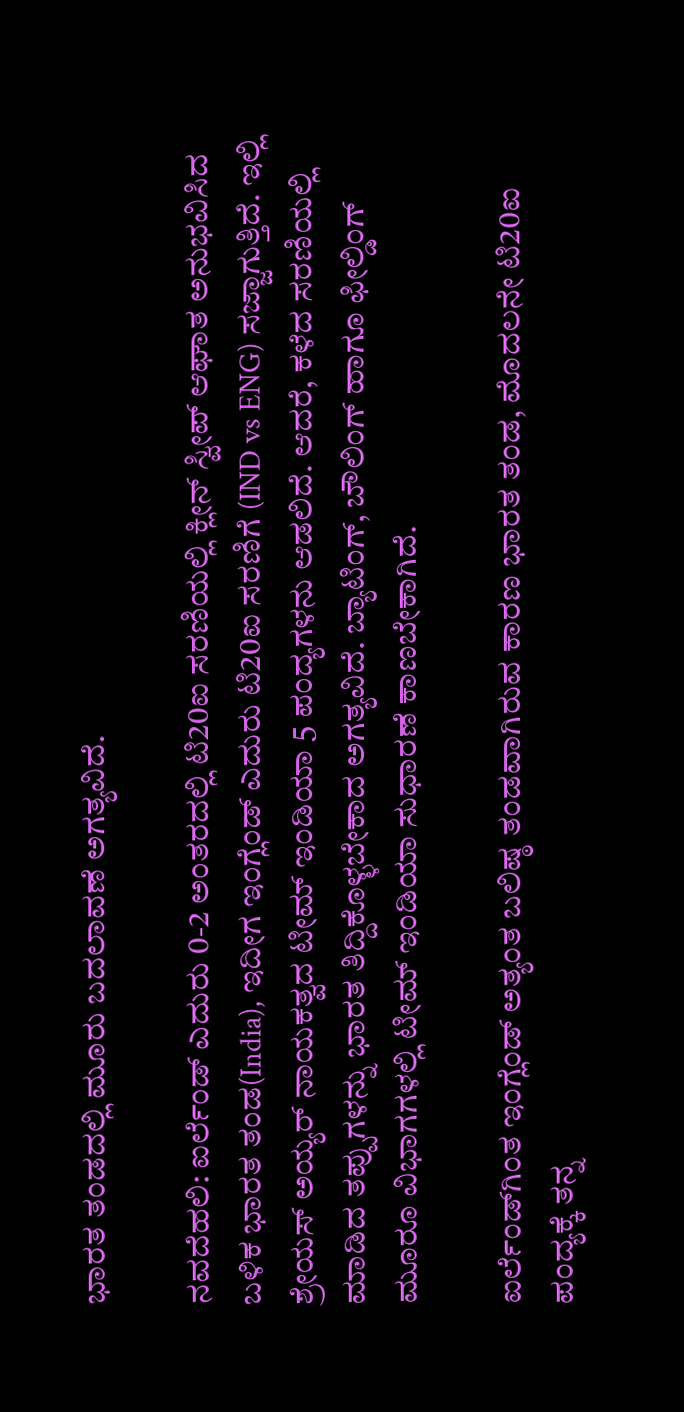ಭಾರತ ತಂಡದಲ್ಲಿ ಮೂರು ಬದಲಾವಣೆ ಅಗತ್ಯವಿದೆ.

ನವದೆಹಲಿ: ಐರ್ಲೆಂಡ್‌ ಎದುರು 0-2 ಅಂತರದಲ್ಲಿ ಟಿ20ಐ ಸರಣಿಯಲ್ಲಿ ಕ್ಲೀನ್‌ ಸ್ವೀಪ್‌ ಆಘಾತ ಅನುಭವಿಸಿದ ಬಳಿಕ ಭಾರತ ತಂಡ(India), ಇದೀಗ ಇಂಗ್ಲೆಂಡ್‌ ಎದುರು ಟಿ20ಐ ಸರಣಿಗೆ (IND vs ENG) ಸಜ್ಜಾಗುತ್ತಿದೆ. ಇಲ್ಲಿ ಶ್ರೇಯಸ್‌ ಅಯ್ಯರ್‌ ನಾಯಕತ್ವದ ಟೀಮ್‌ ಇಂಡಿಯಾ 5 ಪಂದ್ಯಗಳನು ಆಡಲಿದೆ. ಆದರೆ, ಕಳೆದ ಸರಣಿಯಲ್ಲಿ ಮಾಡಿದ ತಪ್ಪುಗಳನ್ನು ಭಾರತ ತಿದ್ದಿಕೊಳ್ಳಬೇಕಾದ ಅಗತ್ಯವಿದೆ. ಬ್ಯಾಟಿಂಗ್‌, ಬೌಲಿಂಗ್‌ ಹಾಗೂ ಫೀಲ್ಡಿಂಗ್‌ ಮೂರೂ ವಿಭಾಗಗಳಲ್ಲಿ ಟೀಮ್‌ ಇಂಡಿಯಾ ಸುಧಾರಣೆ ಕಾಣಬೇಕಾಗಿದೆ.

ಐರ್ಲೆಂಡ್‌ಗಿಂತ ಇಂಗ್ಲೆಂಡ್‌ ಅತ್ಯಂತ ಬಲಿಷ್ಠ ತಂಡವಾಗಿರುವ ಕಾರಣ ಭಾರತ ತಂಡ, ಮೊದಲನೇ ಟಿ20ಐ ಪಂದ್ಯಕ್ಕೆ ತನ್ನ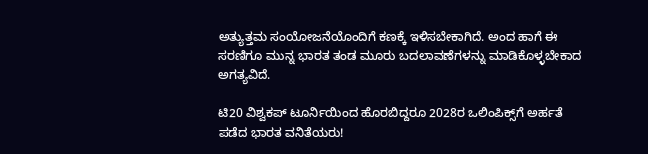ಅತ್ಯುತ್ತಮ ಸಂಯೋಜನೆಯೊಂದಿಗೆ ಕಣಕ್ಕೆ ಇಳಿಸಬೇಕಾಗಿದೆ. ಅಂದ ಹಾಗೆ ಈ ಸರಣಿಗೂ ಮುನ್ನ ಭಾರತ ತಂಡ ಮೂರು ಬದಲಾವಣೆಗಳನ್ನು ಮಾಡಿಕೊಳ್ಳಬೇಕಾದ ಅಗತ್ಯವಿದೆ.

ಟಿ20 ವಿಶ್ವಕಪ್‌ ಟೂರ್ನಿಯಿಂದ ಹೊರಬಿದ್ದರೂ 2028ರ ಒಲಿಂಪಿಕ್ಸ್‌ಗೆ ಅರ್ಹತೆ ಪಡೆದ ಭಾರತ ವನಿತೆಯರು!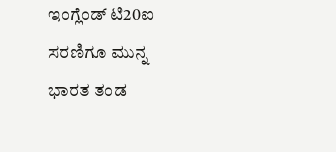ಇಂಗ್ಲೆಂಡ್‌ ಟಿ20ಐ ಸರಣಿಗೂ ಮುನ್ನ ಭಾರತ ತಂಡ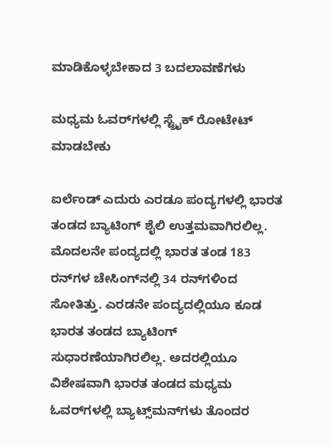ಮಾಡಿಕೊಳ್ಳಬೇಕಾದ 3 ಬದಲಾವಣೆಗಳು

ಮಧ್ಯಮ ಓವರ್‌ಗಳಲ್ಲಿ ಸ್ಟ್ರೈಕ್‌ ರೋಟೇಟ್‌ ಮಾಡಬೇಕು

ಐರ್ಲೆಂಡ್‌ ಎದುರು ಎರಡೂ ಪಂದ್ಯಗಳಲ್ಲಿ ಭಾರತ ತಂಡದ ಬ್ಯಾಟಿಂಗ್‌ ಶೈಲಿ ಉತ್ತಮವಾಗಿರಲಿಲ್ಲ. ಮೊದಲನೇ ಪಂದ್ಯದಲ್ಲಿ ಭಾರತ ತಂಡ 183 ರನ್‌ಗಳ ಚೇಸಿಂಗ್‌ನಲ್ಲಿ 34 ರನ್‌ಗಳಿಂದ ಸೋತಿತ್ತು. ಎರಡನೇ ಪಂದ್ಯದಲ್ಲಿಯೂ ಕೂಡ ಭಾರತ ತಂಡದ ಬ್ಯಾಟಿಂಗ್‌ ಸುಧಾರಣೆಯಾಗಿರಲಿಲ್ಲ. ಅದರಲ್ಲಿಯೂ ವಿಶೇಷವಾಗಿ ಭಾರತ ತಂಡದ ಮಧ್ಯಮ ಓವರ್‌ಗಳಲ್ಲಿ ಬ್ಯಾಟ್ಸ್‌ಮನ್‌ಗಳು ತೊಂದರ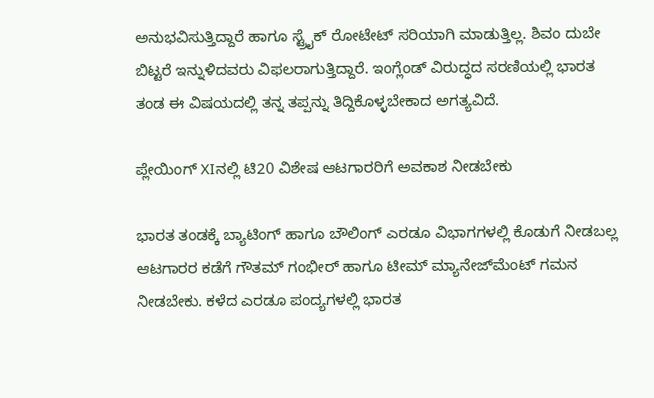ಅನುಭವಿಸುತ್ತಿದ್ದಾರೆ ಹಾಗೂ ಸ್ಟ್ರೈಕ್‌ ರೋಟೇಟ್‌ ಸರಿಯಾಗಿ ಮಾಡುತ್ತಿಲ್ಲ. ಶಿವಂ ದುಬೇ ಬಿಟ್ಟರೆ ಇನ್ನುಳಿದವರು ವಿಫಲರಾಗುತ್ತಿದ್ದಾರೆ. ಇಂಗ್ಲೆಂಡ್‌ ವಿರುದ್ಧದ ಸರಣಿಯಲ್ಲಿ ಭಾರತ ತಂಡ ಈ ವಿಷಯದಲ್ಲಿ ತನ್ನ ತಪ್ಪನ್ನು ತಿದ್ದಿಕೊಳ್ಳಬೇಕಾದ ಅಗತ್ಯವಿದೆ.

ಪ್ಲೇಯಿಂಗ್‌ XIನಲ್ಲಿ ಟಿ20 ವಿಶೇಷ ಆಟಗಾರರಿಗೆ ಅವಕಾಶ ನೀಡಬೇಕು

ಭಾರತ ತಂಡಕ್ಕೆ ಬ್ಯಾಟಿಂಗ್‌ ಹಾಗೂ ಬೌಲಿಂಗ್‌ ಎರಡೂ ವಿಭಾಗಗಳಲ್ಲಿ ಕೊಡುಗೆ ನೀಡಬಲ್ಲ ಆಟಗಾರರ ಕಡೆಗೆ ಗೌತಮ್‌ ಗಂಭೀರ್‌ ಹಾಗೂ ಟೀಮ್‌ ಮ್ಯಾನೇಜ್‌ಮೆಂಟ್‌ ಗಮನ ನೀಡಬೇಕು. ಕಳೆದ ಎರಡೂ ಪಂದ್ಯಗಳಲ್ಲಿ ಭಾರತ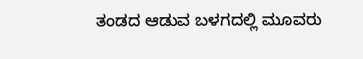ತಂಡದ ಆಡುವ ಬಳಗದಲ್ಲಿ ಮೂವರು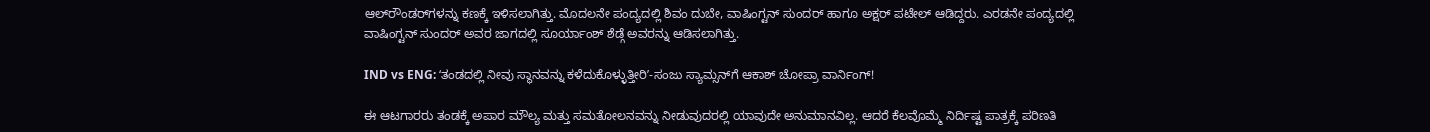ಆಲ್‌ರೌಂಡರ್‌ಗಳನ್ನು ಕಣಕ್ಕೆ ಇಳಿಸಲಾಗಿತ್ತು. ಮೊದಲನೇ ಪಂದ್ಯದಲ್ಲಿ ಶಿವಂ ದುಬೇ, ವಾಷಿಂಗ್ಟನ್‌ ಸುಂದರ್‌ ಹಾಗೂ ಅಕ್ಷರ್‌ ಪಟೇಲ್‌ ಆಡಿದ್ದರು. ಎರಡನೇ ಪಂದ್ಯದಲ್ಲಿ ವಾಷಿಂಗ್ಟನ್‌ ಸುಂದರ್‌ ಅವರ ಜಾಗದಲ್ಲಿ ಸೂರ್ಯಾಂಶ್‌ ಶೆಡ್ಗೆ ಅವರನ್ನು ಆಡಿಸಲಾಗಿತ್ತು.

IND vs ENG: ʻತಂಡದಲ್ಲಿ ನೀವು ಸ್ಥಾನವನ್ನು ಕಳೆದುಕೊಳ್ಳುತ್ತೀರಿʼ-ಸಂಜು ಸ್ಯಾಮ್ಸನ್‌ಗೆ ಆಕಾಶ್‌ ಚೋಪ್ರಾ ವಾರ್ನಿಂಗ್‌!

ಈ ಆಟಗಾರರು ತಂಡಕ್ಕೆ ಅಪಾರ ಮೌಲ್ಯ ಮತ್ತು ಸಮತೋಲನವನ್ನು ನೀಡುವುದರಲ್ಲಿ ಯಾವುದೇ ಅನುಮಾನವಿಲ್ಲ. ಆದರೆ ಕೆಲವೊಮ್ಮೆ ನಿರ್ದಿಷ್ಟ ಪಾತ್ರಕ್ಕೆ ಪರಿಣತಿ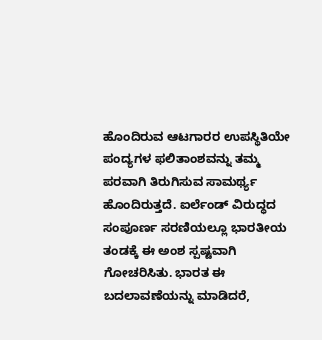ಹೊಂದಿರುವ ಆಟಗಾರರ ಉಪಸ್ಥಿತಿಯೇ ಪಂದ್ಯಗಳ ಫಲಿತಾಂಶವನ್ನು ತಮ್ಮ ಪರವಾಗಿ ತಿರುಗಿಸುವ ಸಾಮರ್ಥ್ಯ ಹೊಂದಿರುತ್ತದೆ. ಐರ್ಲೆಂಡ್ ವಿರುದ್ಧದ ಸಂಪೂರ್ಣ ಸರಣಿಯಲ್ಲೂ ಭಾರತೀಯ ತಂಡಕ್ಕೆ ಈ ಅಂಶ ಸ್ಪಷ್ಟವಾಗಿ ಗೋಚರಿಸಿತು. ಭಾರತ ಈ ಬದಲಾವಣೆಯನ್ನು ಮಾಡಿದರೆ,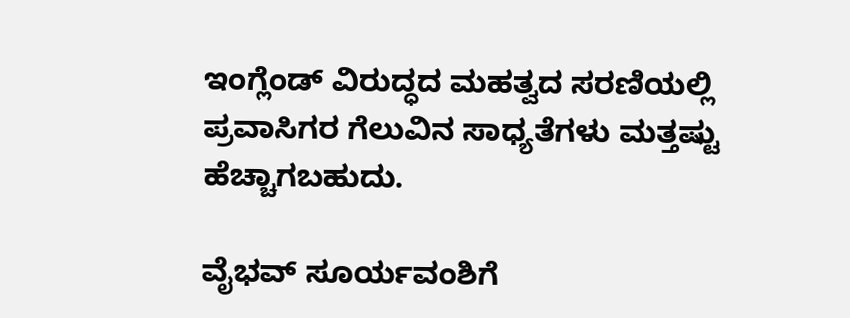ಇಂಗ್ಲೆಂಡ್ ವಿರುದ್ಧದ ಮಹತ್ವದ ಸರಣಿಯಲ್ಲಿ ಪ್ರವಾಸಿಗರ ಗೆಲುವಿನ ಸಾಧ್ಯತೆಗಳು ಮತ್ತಷ್ಟು ಹೆಚ್ಚಾಗಬಹುದು.

ವೈಭವ್‌ ಸೂರ್ಯವಂಶಿಗೆ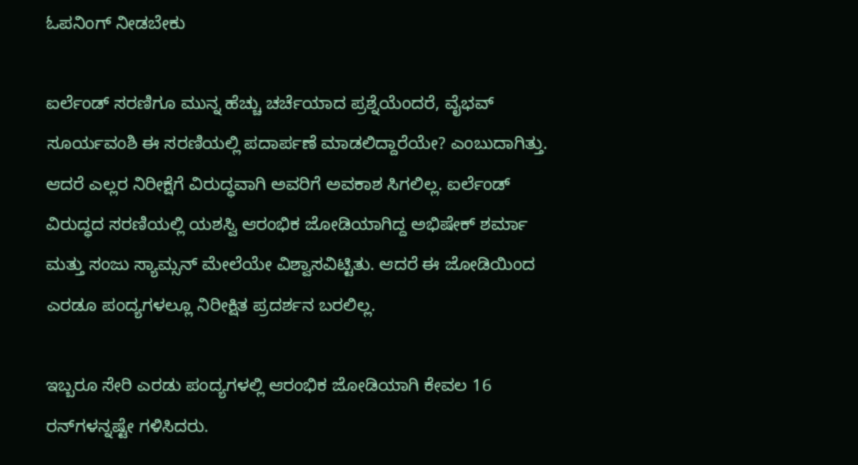ಓಪನಿಂಗ್‌ ನೀಡಬೇಕು

ಐರ್ಲೆಂಡ್ ಸರಣಿಗೂ ಮುನ್ನ ಹೆಚ್ಚು ಚರ್ಚೆಯಾದ ಪ್ರಶ್ನೆಯೆಂದರೆ, ವೈಭವ್ ಸೂರ್ಯವಂಶಿ ಈ ಸರಣಿಯಲ್ಲಿ ಪದಾರ್ಪಣೆ ಮಾಡಲಿದ್ದಾರೆಯೇ? ಎಂಬುದಾಗಿತ್ತು. ಆದರೆ ಎಲ್ಲರ ನಿರೀಕ್ಷೆಗೆ ವಿರುದ್ಧವಾಗಿ ಅವರಿಗೆ ಅವಕಾಶ ಸಿಗಲಿಲ್ಲ. ಐರ್ಲೆಂಡ್ ವಿರುದ್ಧದ ಸರಣಿಯಲ್ಲಿ ಯಶಸ್ವಿ ಆರಂಭಿಕ ಜೋಡಿಯಾಗಿದ್ದ ಅಭಿಷೇಕ್ ಶರ್ಮಾ ಮತ್ತು ಸಂಜು ಸ್ಯಾಮ್ಸನ್ ಮೇಲೆಯೇ ವಿಶ್ವಾಸವಿಟ್ಟಿತು. ಆದರೆ ಈ ಜೋಡಿಯಿಂದ ಎರಡೂ ಪಂದ್ಯಗಳಲ್ಲೂ ನಿರೀಕ್ಷಿತ ಪ್ರದರ್ಶನ ಬರಲಿಲ್ಲ.

ಇಬ್ಬರೂ ಸೇರಿ ಎರಡು ಪಂದ್ಯಗಳಲ್ಲಿ ಆರಂಭಿಕ ಜೋಡಿಯಾಗಿ ಕೇವಲ 16 ರನ್‌ಗಳನ್ನಷ್ಟೇ ಗಳಿಸಿದರು.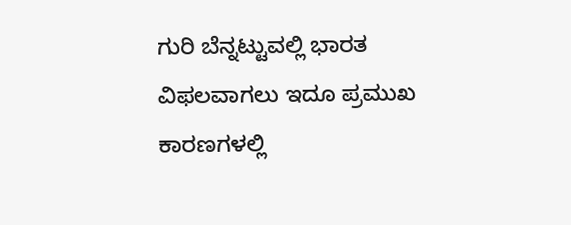ಗುರಿ ಬೆನ್ನಟ್ಟುವಲ್ಲಿ ಭಾರತ ವಿಫಲವಾಗಲು ಇದೂ ಪ್ರಮುಖ ಕಾರಣಗಳಲ್ಲಿ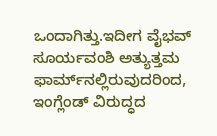ಒಂದಾಗಿತ್ತು.ಇದೀಗ ವೈಭವ್ ಸೂರ್ಯವಂಶಿ ಅತ್ಯುತ್ತಮ ಫಾರ್ಮ್‌ನಲ್ಲಿರುವುದರಿಂದ, ಇಂಗ್ಲೆಂಡ್ ವಿರುದ್ಧದ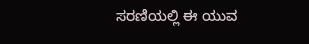ಸರಣಿಯಲ್ಲಿ ಈ ಯುವ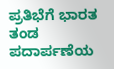ಪ್ರತಿಭೆಗೆ ಭಾರತ ತಂಡ ಪದಾರ್ಪಣೆಯ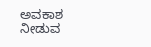ಅವಕಾಶ ನೀಡುವ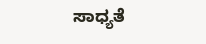ಸಾಧ್ಯತೆ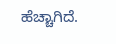ಹೆಚ್ಚಾಗಿದೆ.